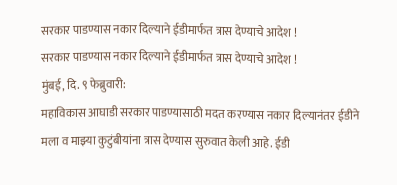सरकार पाडण्यास नकार दिल्याने ईडीमार्फत त्रास देण्याचे आदेश !
सरकार पाडण्यास नकार दिल्याने ईडीमार्फत त्रास देण्याचे आदेश !
मुंबई, दि. ९ फेब्रुवारी:
महाविकास आघाडी सरकार पाडण्यासाठी मदत करण्यास नकार दिल्यानंतर ईडीने मला व माझ्या कुटुंबीयांना त्रास देण्यास सुरुवात केली आहे. ईडी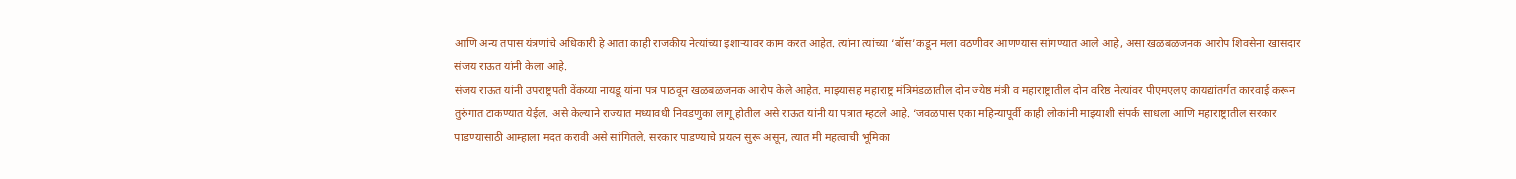आणि अन्य तपास यंत्रणांचे अधिकारी हे आता काही राजकीय नेत्यांच्या इशाऱ्यावर काम करत आहेत. त्यांना त्यांच्या ‘बॉस’कडून मला वठणीवर आणण्यास सांगण्यात आले आहे, असा खळबळजनक आरोप शिवसेना खासदार संजय राऊत यांनी केला आहे.
संजय राऊत यांनी उपराष्ट्रपती वेंकय्या नायडू यांना पत्र पाठवून खळबळजनक आरोप केले आहेत. माझ्यासह महाराष्ट्र मंत्रिमंडळातील दोन ज्येष्ठ मंत्री व महाराष्ट्रातील दोन वरिष्ठ नेत्यांवर पीएमएलए कायद्यांतर्गत कारवाई करून तुरुंगात टाकण्यात येईल. असे केल्याने राज्यात मध्यावधी निवडणुका लागू होतील असे राऊत यांनी या पत्रात म्हटले आहे. ‘जवळपास एका महिन्यापूर्वी काही लोकांनी माझ्याशी संपर्क साधला आणि महाराष्ट्रातील सरकार पाडण्यासाठी आम्हाला मदत करावी असे सांगितले. सरकार पाडण्याचे प्रयत्न सुरू असून, त्यात मी महत्वाची भूमिका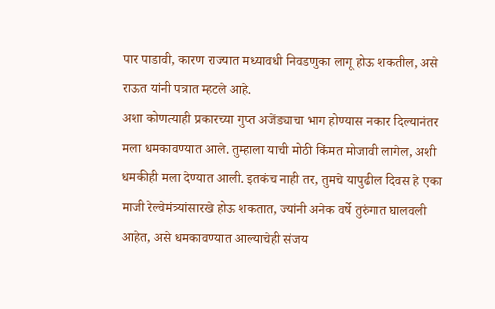पार पाडावी, कारण राज्यात मध्यावधी निवडणुका लागू होऊ शकतील, असे राऊत यांनी पत्रात म्हटले आहे.
अशा कोणत्याही प्रकारच्या गुप्त अजेंड्याचा भाग होण्यास नकार दिल्यानंतर मला धमकावण्यात आले. तुम्हाला याची मोठी किंमत मोजावी लागेल, अशी धमकीही मला देण्यात आली. इतकंच नाही तर, तुमचे यापुढील दिवस हे एका माजी रेल्वेमंत्र्यांसारखे होऊ शकतात, ज्यांनी अनेक वर्षे तुरुंगात घालवली आहेत, असे धमकावण्यात आल्याचेही संजय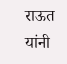राऊत यांनी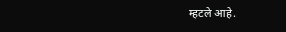म्हटले आहे.